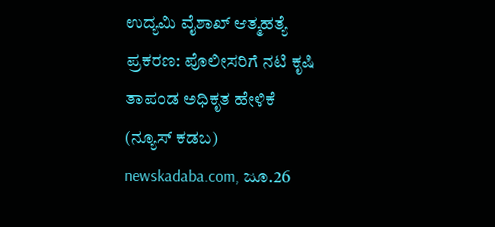ಉದ್ಯಮಿ ವೈಶಾಖ್ ಆತ್ಮಹತ್ಯೆ ಪ್ರಕರಣ: ಪೊಲೀಸರಿಗೆ ನಟಿ ಕೃಷಿ ತಾಪಂಡ ಅಧಿಕೃತ ಹೇಳಿಕೆ
(ನ್ಯೂಸ್ ಕಡಬ) newskadaba.com, ಜೂ.26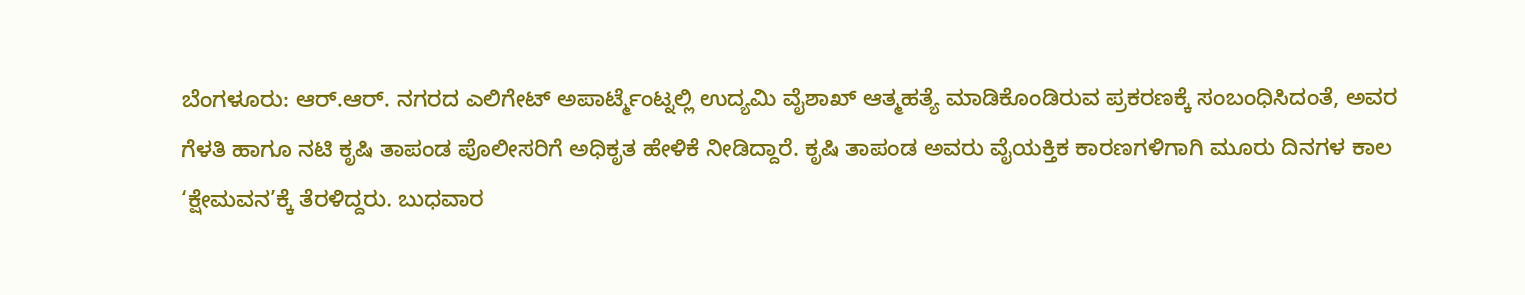ಬೆಂಗಳೂರು: ಆರ್.ಆರ್. ನಗರದ ಎಲಿಗೇಟ್ ಅಪಾರ್ಟ್ಮೆಂಟ್ನಲ್ಲಿ ಉದ್ಯಮಿ ವೈಶಾಖ್ ಆತ್ಮಹತ್ಯೆ ಮಾಡಿಕೊಂಡಿರುವ ಪ್ರಕರಣಕ್ಕೆ ಸಂಬಂಧಿಸಿದಂತೆ, ಅವರ ಗೆಳತಿ ಹಾಗೂ ನಟಿ ಕೃಷಿ ತಾಪಂಡ ಪೊಲೀಸರಿಗೆ ಅಧಿಕೃತ ಹೇಳಿಕೆ ನೀಡಿದ್ದಾರೆ. ಕೃಷಿ ತಾಪಂಡ ಅವರು ವೈಯಕ್ತಿಕ ಕಾರಣಗಳಿಗಾಗಿ ಮೂರು ದಿನಗಳ ಕಾಲ ‘ಕ್ಷೇಮವನ’ಕ್ಕೆ ತೆರಳಿದ್ದರು. ಬುಧವಾರ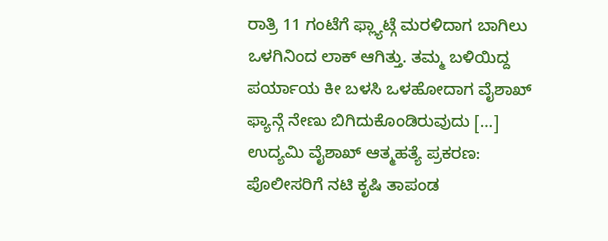ರಾತ್ರಿ 11 ಗಂಟೆಗೆ ಫ್ಲ್ಯಾಟ್ಗೆ ಮರಳಿದಾಗ ಬಾಗಿಲು ಒಳಗಿನಿಂದ ಲಾಕ್ ಆಗಿತ್ತು. ತಮ್ಮ ಬಳಿಯಿದ್ದ ಪರ್ಯಾಯ ಕೀ ಬಳಸಿ ಒಳಹೋದಾಗ ವೈಶಾಖ್ ಫ್ಯಾನ್ಗೆ ನೇಣು ಬಿಗಿದುಕೊಂಡಿರುವುದು […]
ಉದ್ಯಮಿ ವೈಶಾಖ್ ಆತ್ಮಹತ್ಯೆ ಪ್ರಕರಣ: ಪೊಲೀಸರಿಗೆ ನಟಿ ಕೃಷಿ ತಾಪಂಡ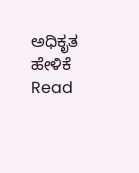ಅಧಿಕೃತ ಹೇಳಿಕೆ Read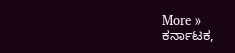More »
ಕರ್ನಾಟಕ,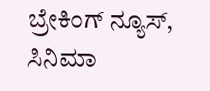ಬ್ರೇಕಿಂಗ್ ನ್ಯೂಸ್, ಸಿನಿಮಾ